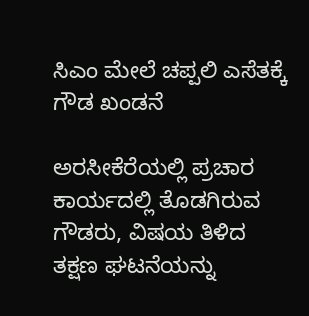ಸಿಎಂ ಮೇಲೆ ಚಪ್ಪಲಿ ಎಸೆತಕ್ಕೆ ಗೌಡ ಖಂಡನೆ

ಅರಸೀಕೆರೆಯಲ್ಲಿ ಪ್ರಚಾರ ಕಾರ್ಯದಲ್ಲಿ ತೊಡಗಿರುವ ಗೌಡರು, ವಿಷಯ ತಿಳಿದ ತಕ್ಷಣ ಘಟನೆಯನ್ನು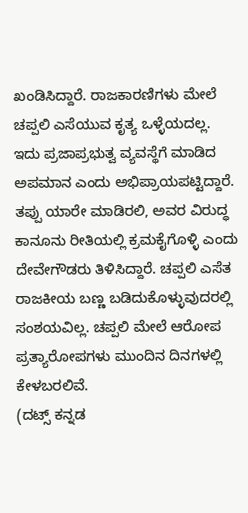ಖಂಡಿಸಿದ್ದಾರೆ. ರಾಜಕಾರಣಿಗಳು ಮೇಲೆ ಚಪ್ಪಲಿ ಎಸೆಯುವ ಕೃತ್ಯ ಒಳ್ಳೆಯದಲ್ಲ. ಇದು ಪ್ರಜಾಪ್ರಭುತ್ವ ವ್ಯವಸ್ಥೆಗೆ ಮಾಡಿದ ಅಪಮಾನ ಎಂದು ಅಭಿಪ್ರಾಯಪಟ್ಟಿದ್ದಾರೆ. ತಪ್ಪು ಯಾರೇ ಮಾಡಿರಲಿ, ಅವರ ವಿರುದ್ಧ ಕಾನೂನು ರೀತಿಯಲ್ಲಿ ಕ್ರಮಕೈಗೊಳ್ಳಿ ಎಂದು ದೇವೇಗೌಡರು ತಿಳಿಸಿದ್ದಾರೆ. ಚಪ್ಪಲಿ ಎಸೆತ ರಾಜಕೀಯ ಬಣ್ಣ ಬಡಿದುಕೊಳ್ಳುವುದರಲ್ಲಿ ಸಂಶಯವಿಲ್ಲ. ಚಪ್ಪಲಿ ಮೇಲೆ ಆರೋಪ ಪ್ರತ್ಯಾರೋಪಗಳು ಮುಂದಿನ ದಿನಗಳಲ್ಲಿ ಕೇಳಬರಲಿವೆ.
(ದಟ್ಸ್ ಕನ್ನಡ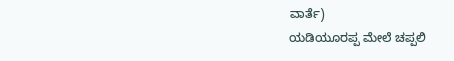ವಾರ್ತೆ)
ಯಡಿಯೂರಪ್ಪ ಮೇಲೆ ಚಪ್ಪಲಿ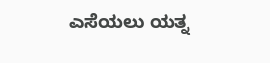ಎಸೆಯಲು ಯತ್ನ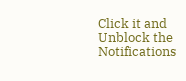Click it and Unblock the Notifications